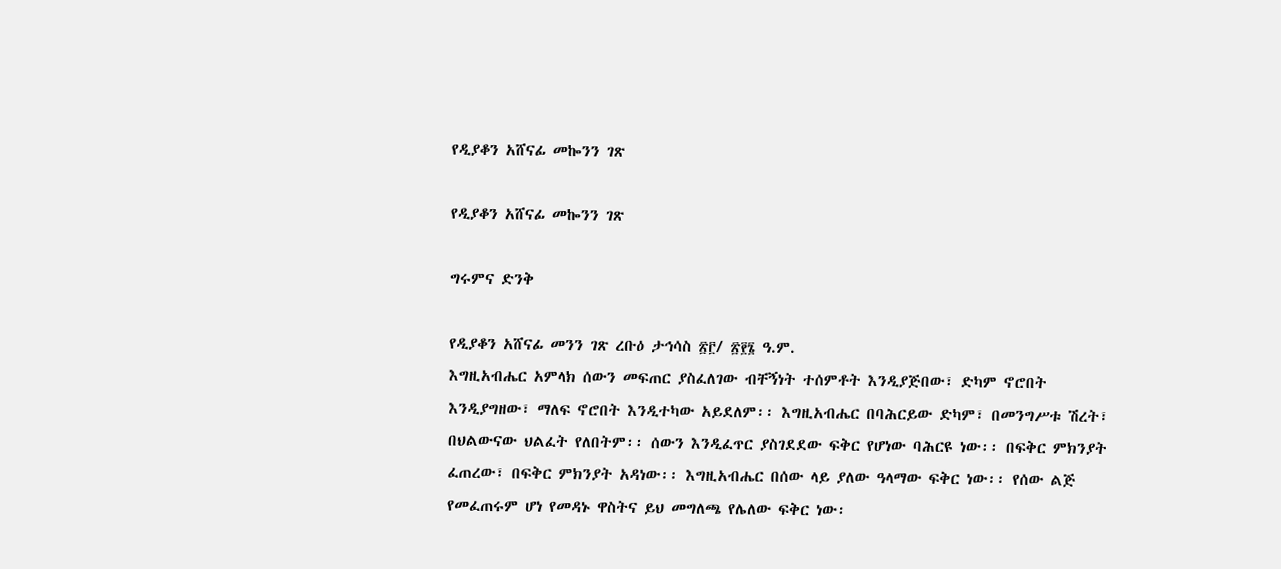የዲያቆን አሸናፊ መኰንን ገጽ

የዲያቆን አሸናፊ መኰንን ገጽ

ግሩምና ድንቅ

የዲያቆን አሸናፊ መንን ገጽ ረቡዕ ታኅሳስ ፳፫/ ፳፻፮ ዓ.ም.
እግዚአብሔር አምላክ ሰውን መፍጠር ያስፈለገው ብቸኝነት ተሰምቶት እንዲያጅበው፣ ድካም ኖሮበት እንዲያግዘው፣ ማለፍ ኖሮበት እንዲተካው አይደለም፡፡ እግዚአብሔር በባሕርይው ድካም፣ በመንግሥቱ ሽረት፣ በህልውናው ህልፈት የለበትም፡፡ ሰውን እንዲፈጥር ያስገደደው ፍቅር የሆነው ባሕርዩ ነው፡፡ በፍቅር ምክንያት ፈጠረው፣ በፍቅር ምክንያት አዳነው፡፡ እግዚአብሔር በሰው ላይ ያለው ዓላማው ፍቅር ነው፡፡ የሰው ልጅ የመፈጠሩም ሆነ የመዳኑ ዋስትና ይህ መግለጫ የሌለው ፍቅር ነው፡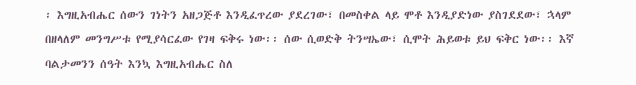፡ እግዚአብሔር ሰውን ገነትን አዘጋጅቶ እንዲፈጥረው ያደረገው፣ በመስቀል ላይ ሞቶ እንዲያድነው ያስገደደው፣ ኋላም በዘላለም መንግሥቱ የሚያሳርፈው የገዛ ፍቅሩ ነው፡፡ ሰው ሲወድቅ ትንሣኤው፣ ሲሞት ሕይወቱ ይህ ፍቅር ነው፡፡ እኛ ባልታመንን ሰዓት እንኳ እግዚአብሔር ስለ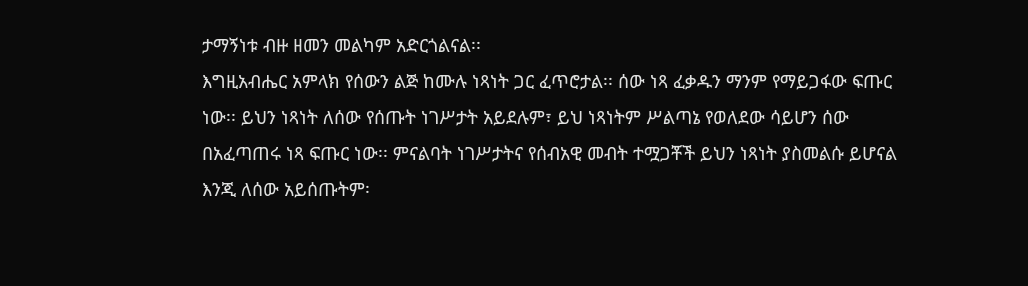ታማኝነቱ ብዙ ዘመን መልካም አድርጎልናል፡፡
እግዚአብሔር አምላክ የሰውን ልጅ ከሙሉ ነጻነት ጋር ፈጥሮታል፡፡ ሰው ነጻ ፈቃዱን ማንም የማይጋፋው ፍጡር ነው፡፡ ይህን ነጻነት ለሰው የሰጡት ነገሥታት አይደሉም፣ ይህ ነጻነትም ሥልጣኔ የወለደው ሳይሆን ሰው በአፈጣጠሩ ነጻ ፍጡር ነው፡፡ ምናልባት ነገሥታትና የሰብአዊ መብት ተሟጋቾች ይህን ነጻነት ያስመልሱ ይሆናል እንጂ ለሰው አይሰጡትም፡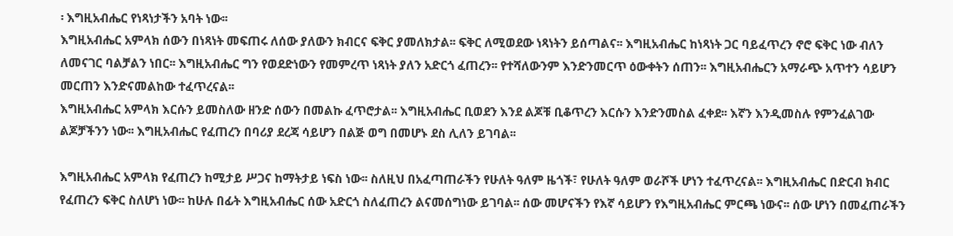፡ እግዚአብሔር የነጻነታችን አባት ነው፡፡
እግዚአብሔር አምላክ ሰውን በነጻነት መፍጠሩ ለሰው ያለውን ክብርና ፍቅር ያመለክታል፡፡ ፍቅር ለሚወደው ነጻነትን ይሰጣልና፡፡ እግዚአብሔር ከነጻነት ጋር ባይፈጥረን ኖሮ ፍቅር ነው ብለን ለመናገር ባልቻልን ነበር፡፡ እግዚአብሔር ግን የወደድነውን የመምረጥ ነጻነት ያለን አድርጎ ፈጠረን፡፡ የተሻለውንም እንድንመርጥ ዕውቀትን ሰጠን፡፡ እግዚአብሔርን አማራጭ አጥተን ሳይሆን መርጠን እንድናመልከው ተፈጥረናል፡፡
እግዚአብሔር አምላክ እርሱን ይመስለው ዘንድ ሰውን በመልኩ ፈጥሮታል፡፡ እግዚአብሔር ቢወደን እንደ ልጆቹ ቢቆጥረን እርሱን እንድንመስል ፈቀደ፡፡ እኛን እንዲመስሉ የምንፈልገው ልጆቻችንን ነው፡፡ እግዚአብሔር የፈጠረን በባሪያ ደረጃ ሳይሆን በልጅ ወግ በመሆኑ ደስ ሊለን ይገባል፡፡

እግዚአብሔር አምላክ የፈጠረን ከሚታይ ሥጋና ከማትታይ ነፍስ ነው፡፡ ስለዚህ በአፈጣጠራችን የሁለት ዓለም ዜጎች፣ የሁለት ዓለም ወራሾች ሆነን ተፈጥረናል፡፡ እግዚአብሔር በድርብ ክብር የፈጠረን ፍቅር ስለሆነ ነው፡፡ ከሁሉ በፊት እግዚአብሔር ሰው አድርጎ ስለፈጠረን ልናመሰግነው ይገባል፡፡ ሰው መሆናችን የእኛ ሳይሆን የእግዚአብሔር ምርጫ ነውና፡፡ ሰው ሆነን በመፈጠራችን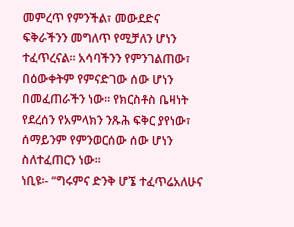መምረጥ የምንችል፣ መውደድና ፍቅራችንን መግለጥ የሚቻለን ሆነን ተፈጥረናል፡፡ አሳባችንን የምንገልጠው፣ በዕውቀትም የምናድገው ሰው ሆነን በመፈጠራችን ነው፡፡ የክርስቶስ ቤዛነት የደረሰን የአምላክን ንጹሕ ፍቅር ያየነው፣ ሰማይንም የምንወርሰው ሰው ሆነን ስለተፈጠርን ነው፡፡
ነቢዩ፡- “ግሩምና ድንቅ ሆኜ ተፈጥሬአለሁና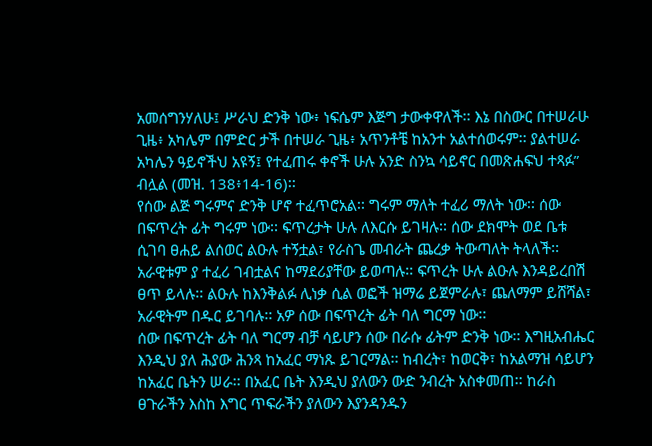አመሰግንሃለሁ፤ ሥራህ ድንቅ ነው፥ ነፍሴም እጅግ ታውቀዋለች፡፡ እኔ በስውር በተሠራሁ ጊዜ፥ አካሌም በምድር ታች በተሠራ ጊዜ፥ አጥንቶቼ ከአንተ አልተሰወሩም፡፡ ያልተሠራ አካሌን ዓይኖችህ አዩኝ፤ የተፈጠሩ ቀኖች ሁሉ አንድ ስንኳ ሳይኖር በመጽሐፍህ ተጻፉ” ብሏል (መዝ. 138፥14-16)፡፡
የሰው ልጅ ግሩምና ድንቅ ሆኖ ተፈጥሮአል፡፡ ግሩም ማለት ተፈሪ ማለት ነው፡፡ ሰው በፍጥረት ፊት ግሩም ነው፡፡ ፍጥረታት ሁሉ ለእርሱ ይገዛሉ፡፡ ሰው ደክሞት ወደ ቤቱ ሲገባ ፀሐይ ልሰወር ልዑሉ ተኝቷል፣ የራስጌ መብራት ጨረቃ ትውጣለት ትላለች፡፡ አራዊቱም ያ ተፈሪ ገብቷልና ከማደሪያቸው ይወጣሉ፡፡ ፍጥረት ሁሉ ልዑሉ እንዳይረበሽ ፀጥ ይላሉ፡፡ ልዑሉ ከእንቅልፉ ሊነቃ ሲል ወፎች ዝማሬ ይጀምራሉ፣ ጨለማም ይሸሻል፣ አራዊትም በዱር ይገባሉ፡፡ አዎ ሰው በፍጥረት ፊት ባለ ግርማ ነው፡፡
ሰው በፍጥረት ፊት ባለ ግርማ ብቻ ሳይሆን ሰው በራሱ ፊትም ድንቅ ነው፡፡ እግዚአብሔር እንዲህ ያለ ሕያው ሕንጻ ከአፈር ማነጹ ይገርማል፡፡ ከብረት፣ ከወርቅ፣ ከአልማዝ ሳይሆን ከአፈር ቤትን ሠራ፡፡ በአፈር ቤት እንዲህ ያለውን ውድ ንብረት አስቀመጠ፡፡ ከራስ ፀጉራችን እስከ እግር ጥፍራችን ያለውን እያንዳንዱን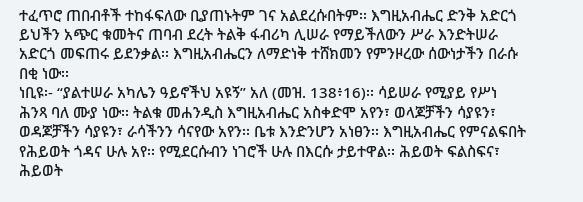ተፈጥሮ ጠበብቶች ተከፋፍለው ቢያጠኑትም ገና አልደረሱበትም፡፡ እግዚአብሔር ድንቅ አድርጎ ይህችን አጭር ቁመትና ጠባብ ደረት ትልቅ ፋብሪካ ሊሠራ የማይችለውን ሥራ እንድትሠራ አድርጎ መፍጠሩ ይደንቃል፡፡ እግዚአብሔርን ለማድነቅ ተሸክመን የምንዞረው ሰውነታችን በራሱ በቂ ነው፡፡
ነቢዩ፡- “ያልተሠራ አካሌን ዓይኖችህ አዩኝ” አለ (መዝ. 138፥16)፡፡ ሳይሠራ የሚያይ የሥነ ሕንጻ ባለ ሙያ ነው፡፡ ትልቁ መሐንዲስ እግዚአብሔር አስቀድሞ አየን፣ ወላጆቻችን ሳያዩን፣ ወዳጆቻችን ሳያዩን፣ ራሳችንን ሳናየው አየን፡፡ ቤቱ እንድንሆን አነፀን፡፡ እግዚአብሔር የምናልፍበት የሕይወት ጎዳና ሁሉ አየ፡፡ የሚደርሱብን ነገሮች ሁሉ በእርሱ ታይተዋል፡፡ ሕይወት ፍልስፍና፣ ሕይወት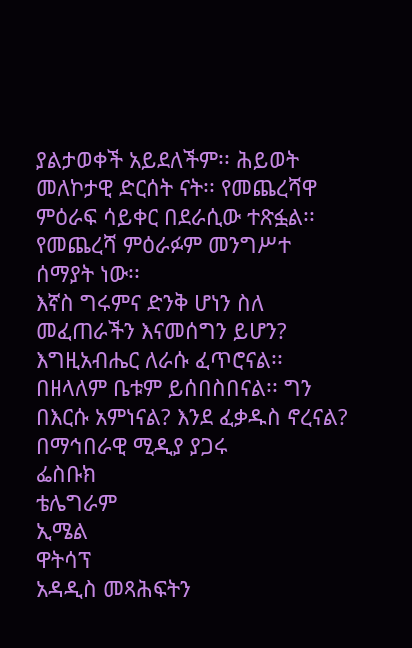ያልታወቀች አይደለችም፡፡ ሕይወት መለኮታዊ ድርሰት ናት፡፡ የመጨረሻዋ ምዕራፍ ሳይቀር በደራሲው ተጽፏል፡፡ የመጨረሻ ምዕራፉም መንግሥተ ሰማያት ነው፡፡
እኛስ ግሩምና ድንቅ ሆነን ስለ መፈጠራችን እናመሰግን ይሆን? እግዚአብሔር ለራሱ ፈጥሮናል፡፡ በዘላለም ቤቱም ይሰበስበናል፡፡ ግን በእርሱ አምነናል? እንደ ፈቃዱስ ኖረናል?
በማኅበራዊ ሚዲያ ያጋሩ
ፌስቡክ
ቴሌግራም
ኢሜል
ዋትሳፕ
አዳዲስ መጻሕፍትን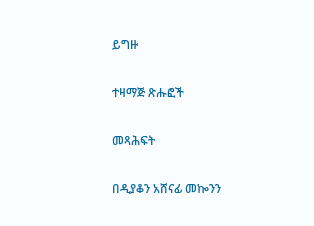ይግዙ

ተዛማጅ ጽሑፎች

መጻሕፍት

በዲያቆን አሸናፊ መኰንን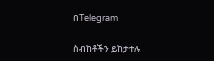በTelegram

ስብከቶችን ይከታተሉ